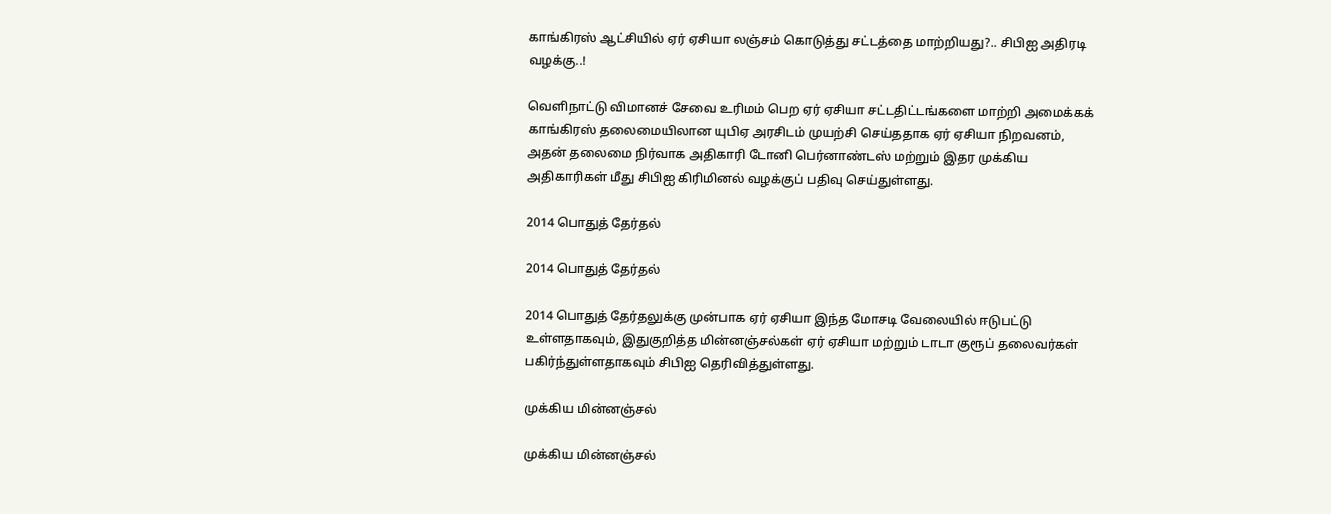காங்கிரஸ் ஆட்சியில் ஏர் ஏசியா லஞ்சம் கொடுத்து சட்டத்தை மாற்றியது?.. சிபிஐ அதிரடி வழக்கு..!

வெளிநாட்டு விமானச் சேவை உரிமம் பெற ஏர் ஏசியா சட்டதிட்டங்களை மாற்றி அமைக்கக் காங்கிரஸ் தலைமையிலான யுபிஏ அரசிடம் முயற்சி செய்ததாக ஏர் ஏசியா நிறவனம், அதன் தலைமை நிர்வாக அதிகாரி டோனி பெர்னாண்டஸ் மற்றும் இதர முக்கிய அதிகாரிகள் மீது சிபிஐ கிரிமினல் வழக்குப் பதிவு செய்துள்ளது.

2014 பொதுத் தேர்தல்

2014 பொதுத் தேர்தல்

2014 பொதுத் தேர்தலுக்கு முன்பாக ஏர் ஏசியா இந்த மோசடி வேலையில் ஈடுபட்டு உள்ளதாகவும், இதுகுறித்த மின்னஞ்சல்கள் ஏர் ஏசியா மற்றும் டாடா குரூப் தலைவர்கள் பகிர்ந்துள்ளதாகவும் சிபிஐ தெரிவித்துள்ளது.

முக்கிய மின்னஞ்சல்

முக்கிய மின்னஞ்சல்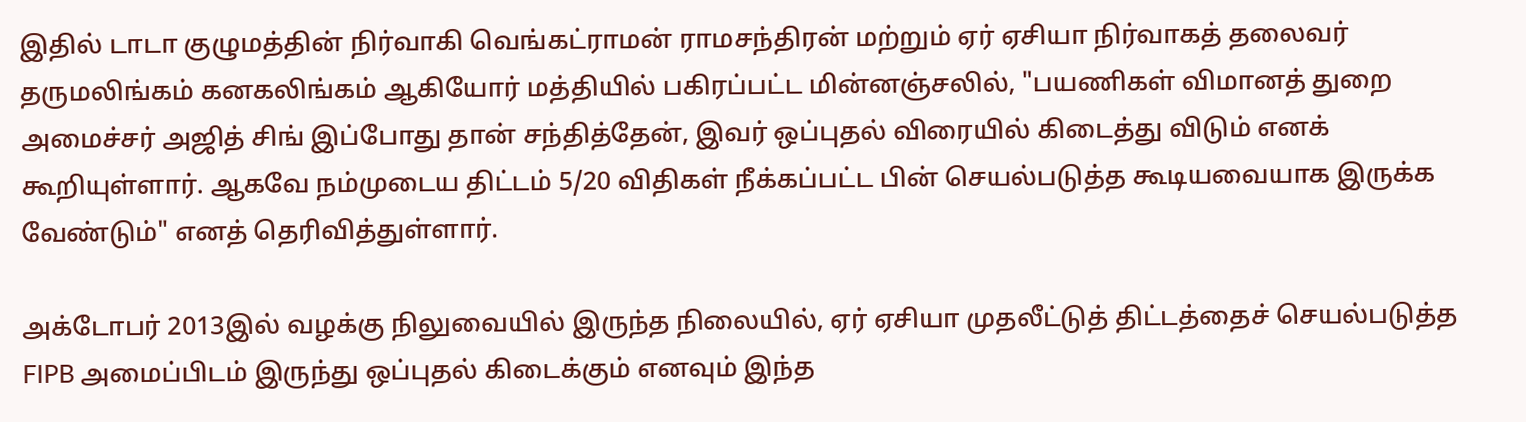இதில் டாடா குழுமத்தின் நிர்வாகி வெங்கட்ராமன் ராமசந்திரன் மற்றும் ஏர் ஏசியா நிர்வாகத் தலைவர் தருமலிங்கம் கனகலிங்கம் ஆகியோர் மத்தியில் பகிரப்பட்ட மின்னஞ்சலில், "பயணிகள் விமானத் துறை அமைச்சர் அஜித் சிங் இப்போது தான் சந்தித்தேன், இவர் ஒப்புதல் விரையில் கிடைத்து விடும் எனக் கூறியுள்ளார். ஆகவே நம்முடைய திட்டம் 5/20 விதிகள் நீக்கப்பட்ட பின் செயல்படுத்த கூடியவையாக இருக்க வேண்டும்" எனத் தெரிவித்துள்ளார்.

அக்டோபர் 2013இல் வழக்கு நிலுவையில் இருந்த நிலையில், ஏர் ஏசியா முதலீட்டுத் திட்டத்தைச் செயல்படுத்த FIPB அமைப்பிடம் இருந்து ஒப்புதல் கிடைக்கும் எனவும் இந்த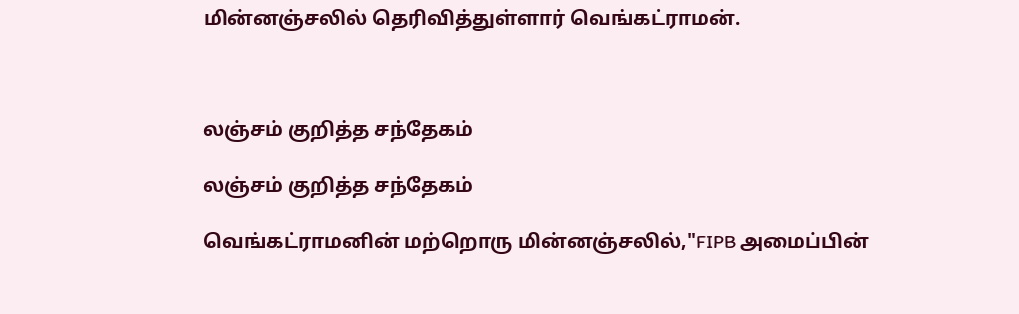மின்னஞ்சலில் தெரிவித்துள்ளார் வெங்கட்ராமன்.



லஞ்சம் குறித்த சந்தேகம்

லஞ்சம் குறித்த சந்தேகம்

வெங்கட்ராமனின் மற்றொரு மின்னஞ்சலில்,"FIPB அமைப்பின்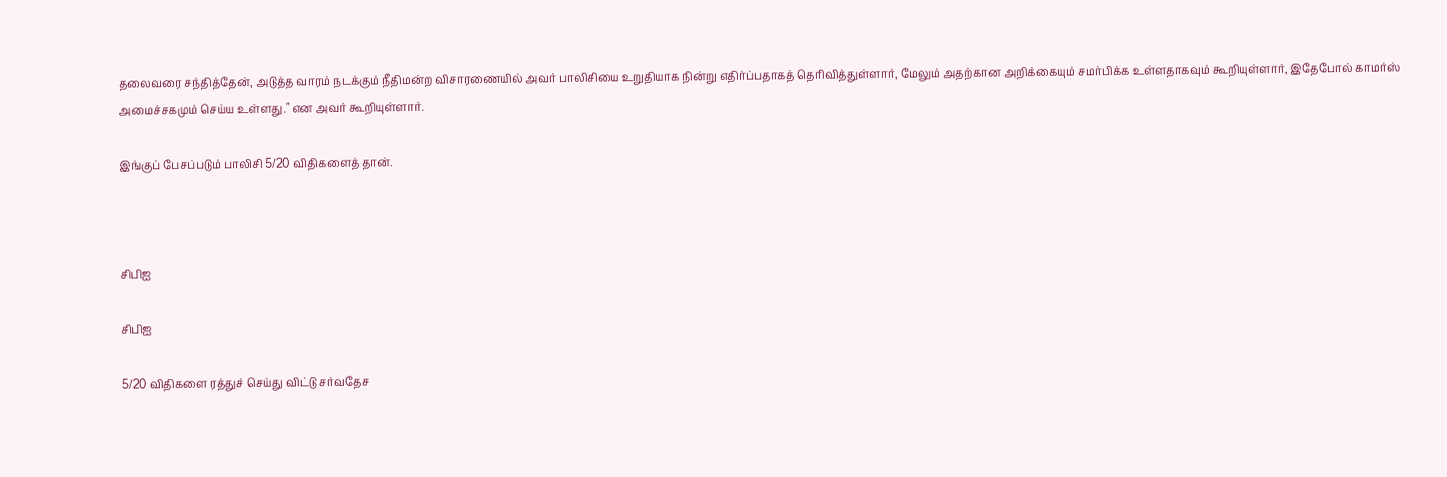தலைவரை சந்தித்தேன், அடுத்த வாரம் நடக்கும் நீதிமன்ற விசாரணையில் அவர் பாலிசியை உறுதியாக நின்று எதிர்ப்பதாகத் தெரிவித்துள்ளார், மேலும் அதற்கான அறிக்கையும் சமர்பிக்க உள்ளதாகவும் கூறியுள்ளார், இதேபோல் காமர்ஸ் அமைச்சகமும் செய்ய உள்ளது." என அவர் கூறியுள்ளார்.

இங்குப் பேசப்படும் பாலிசி 5/20 விதிகளைத் தான்.



சிபிஐ

சிபிஐ

5/20 விதிகளை ரத்துச் செய்து விட்டு சர்வதேச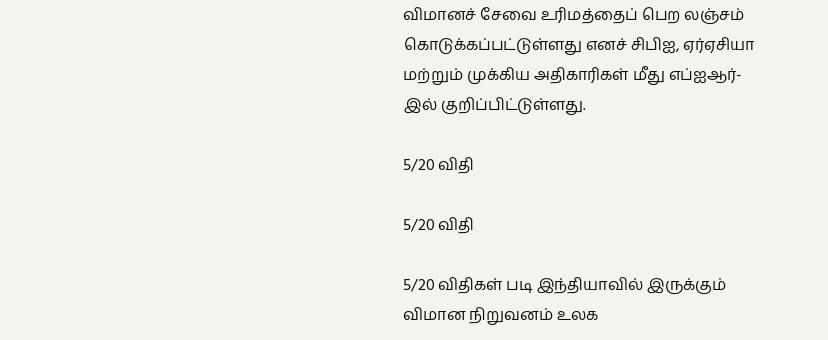விமானச் சேவை உரிமத்தைப் பெற லஞ்சம் கொடுக்கப்பட்டுள்ளது எனச் சிபிஐ, ஏர்ஏசியா மற்றும் முக்கிய அதிகாரிகள் மீது எப்ஐஆர்-இல் குறிப்பிட்டுள்ளது.

5/20 விதி

5/20 விதி

5/20 விதிகள் படி இந்தியாவில் இருக்கும் விமான நிறுவனம் உலக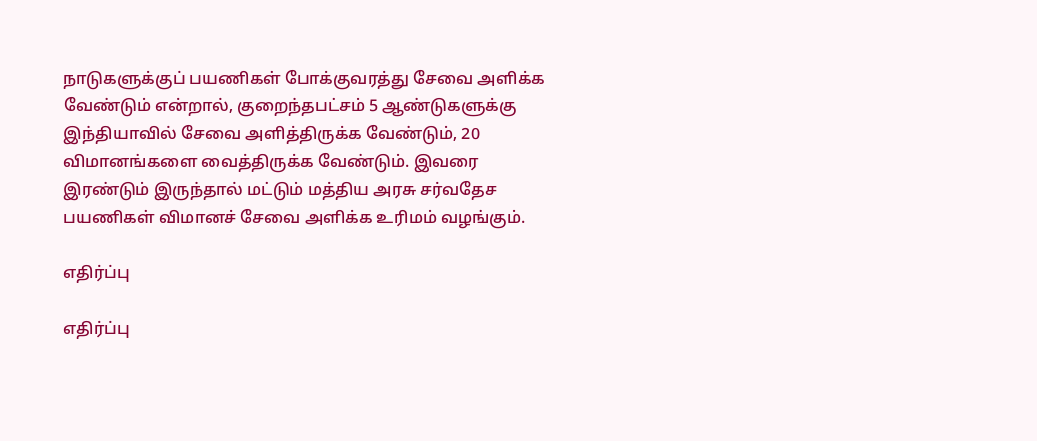நாடுகளுக்குப் பயணிகள் போக்குவரத்து சேவை அளிக்க வேண்டும் என்றால், குறைந்தபட்சம் 5 ஆண்டுகளுக்கு இந்தியாவில் சேவை அளித்திருக்க வேண்டும், 20 விமானங்களை வைத்திருக்க வேண்டும். இவரை இரண்டும் இருந்தால் மட்டும் மத்திய அரசு சர்வதேச பயணிகள் விமானச் சேவை அளிக்க உரிமம் வழங்கும்.

எதிர்ப்பு

எதிர்ப்பு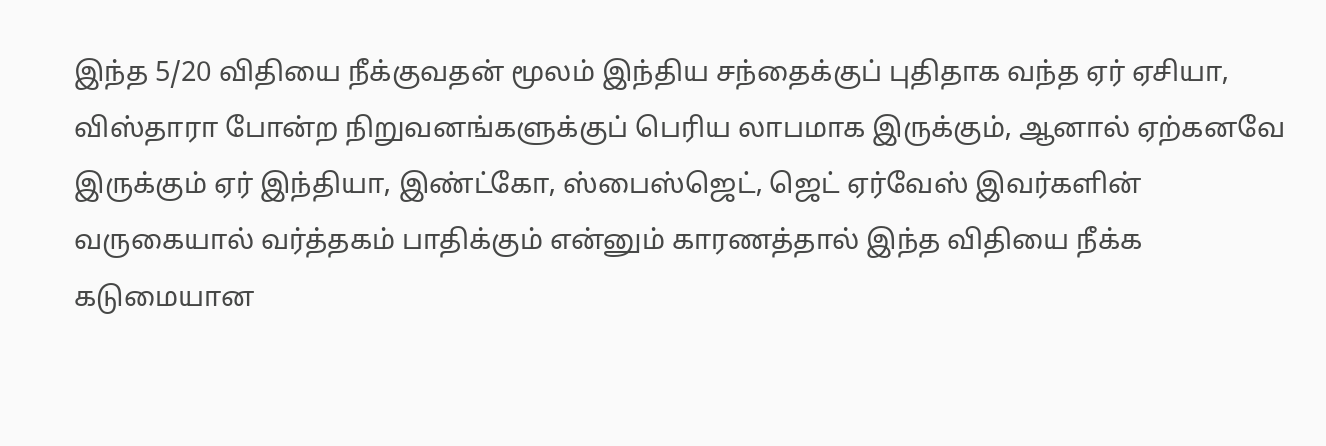இந்த 5/20 விதியை நீக்குவதன் மூலம் இந்திய சந்தைக்குப் புதிதாக வந்த ஏர் ஏசியா, விஸ்தாரா போன்ற நிறுவனங்களுக்குப் பெரிய லாபமாக இருக்கும், ஆனால் ஏற்கனவே இருக்கும் ஏர் இந்தியா, இண்ட்கோ, ஸ்பைஸ்ஜெட், ஜெட் ஏர்வேஸ் இவர்களின் வருகையால் வர்த்தகம் பாதிக்கும் என்னும் காரணத்தால் இந்த விதியை நீக்க கடுமையான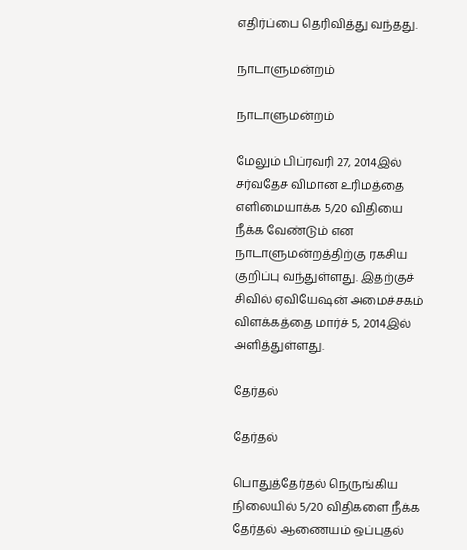எதிர்ப்பை தெரிவித்து வந்தது.

நாடாளுமன்றம்

நாடாளுமன்றம்

மேலும் பிப்ரவரி 27, 2014இல் சர்வதேச விமான உரிமத்தை எளிமையாக்க 5/20 விதியை நீக்க வேண்டும் என நாடாளுமன்றத்திற்கு ரகசிய குறிப்பு வந்துள்ளது. இதற்குச் சிவில் ஏவியேஷன் அமைச்சகம் விளக்கத்தை மார்ச் 5, 2014இல் அளித்துள்ளது.

தேர்தல்

தேர்தல்

பொதுத்தேர்தல் நெருங்கிய நிலையில் 5/20 விதிகளை நீக்க தேர்தல் ஆணையம் ஒப்புதல்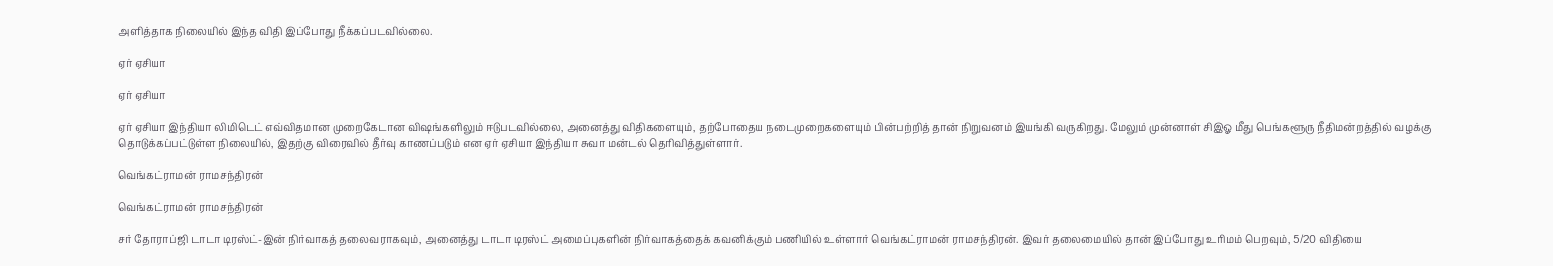அளித்தாக நிலையில் இந்த விதி இப்போது நீக்கப்படவில்லை.

ஏர் ஏசியா

ஏர் ஏசியா

ஏர் ஏசியா இந்தியா லிமிடெட் எவ்விதமான முறைகேடான விஷங்களிலும் ஈடுபடவில்லை, அனைத்து விதிகளையும், தற்போதைய நடைமுறைகளையும் பின்பற்றித் தான் நிறுவனம் இயங்கி வருகிறது. மேலும் முன்னாள் சிஇஓ மீது பெங்களூரு நீதிமன்றத்தில் வழக்கு தொடுக்கப்பட்டுள்ள நிலையில், இதற்கு விரைவில் தீர்வு காணப்படும் என ஏர் ஏசியா இந்தியா சுவா மன்டல் தெரிவித்துள்ளார்.

வெங்கட்ராமன் ராமசந்திரன்

வெங்கட்ராமன் ராமசந்திரன்

சர் தோராப்ஜி டாடா டிரஸ்ட்-இன் நிர்வாகத் தலைவராகவும், அனைத்து டாடா டிரஸ்ட் அமைப்புகளின் நிர்வாகத்தைக் கவனிக்கும் பணியில் உள்ளார் வெங்கட்ராமன் ராமசந்திரன். இவர் தலைமையில் தான் இப்போது உரிமம் பெறவும், 5/20 விதியை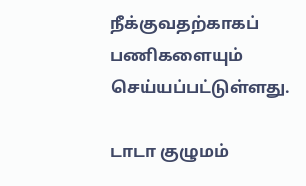நீக்குவதற்காகப் பணிகளையும் செய்யப்பட்டுள்ளது.

டாடா குழுமம்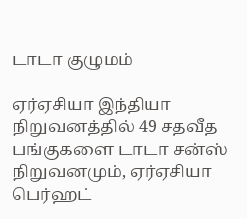டாடா குழுமம்

ஏர்ஏசியா இந்தியா நிறுவனத்தில் 49 சதவீத பங்குகளை டாடா சன்ஸ் நிறுவனமும், ஏர்ஏசியா பெர்ஹட்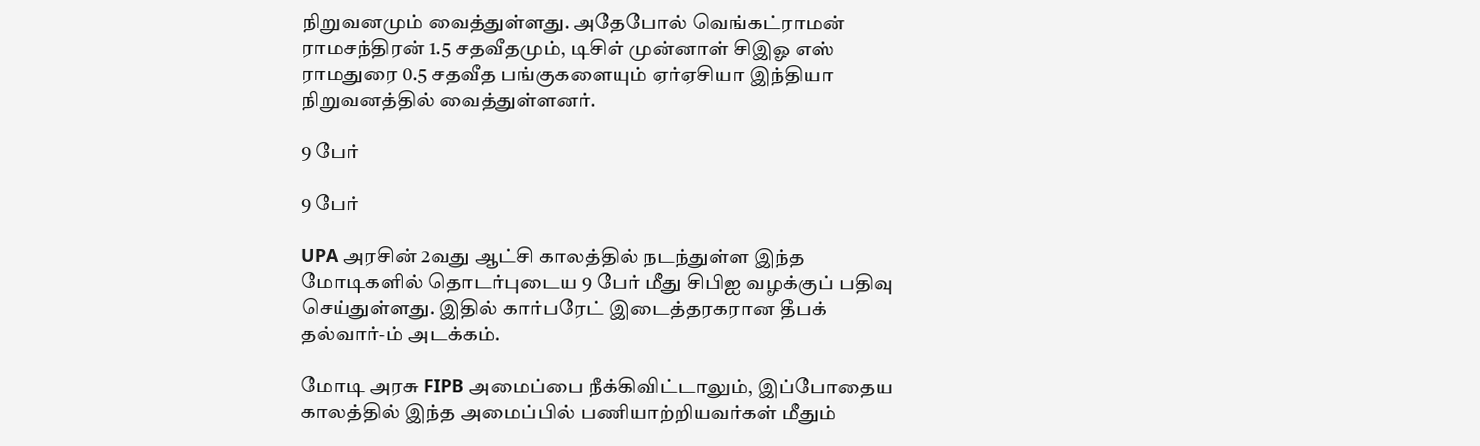நிறுவனமும் வைத்துள்ளது. அதேபோல் வெங்கட்ராமன் ராமசந்திரன் 1.5 சதவீதமும், டிசிஎ் முன்னாள் சிஇஓ எஸ் ராமதுரை 0.5 சதவீத பங்குகளையும் ஏர்ஏசியா இந்தியா நிறுவனத்தில் வைத்துள்ளனர்.

9 பேர்

9 பேர்

UPA அரசின் 2வது ஆட்சி காலத்தில் நடந்துள்ள இந்த மோடிகளில் தொடர்புடைய 9 பேர் மீது சிபிஐ வழக்குப் பதிவு செய்துள்ளது. இதில் கார்பரேட் இடைத்தரகரான தீபக் தல்வார்-ம் அடக்கம்.

மோடி அரசு FIPB அமைப்பை நீக்கிவிட்டாலும், இப்போதைய காலத்தில் இந்த அமைப்பில் பணியாற்றியவர்கள் மீதும்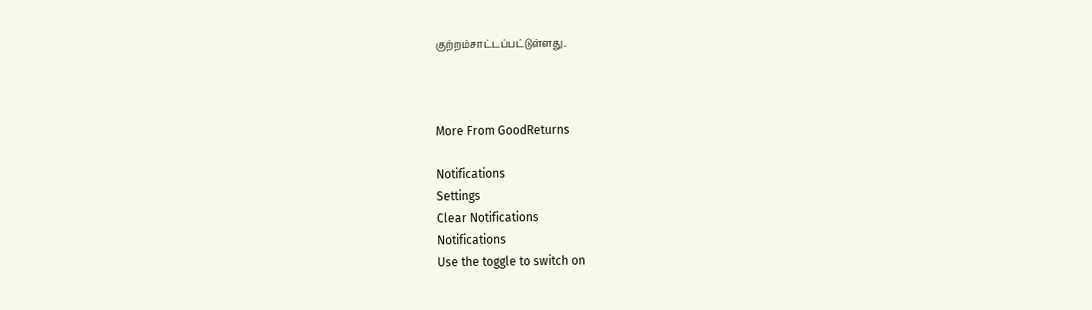குற்றம்சாட்டப்பட்டுள்ளது.



More From GoodReturns

Notifications
Settings
Clear Notifications
Notifications
Use the toggle to switch on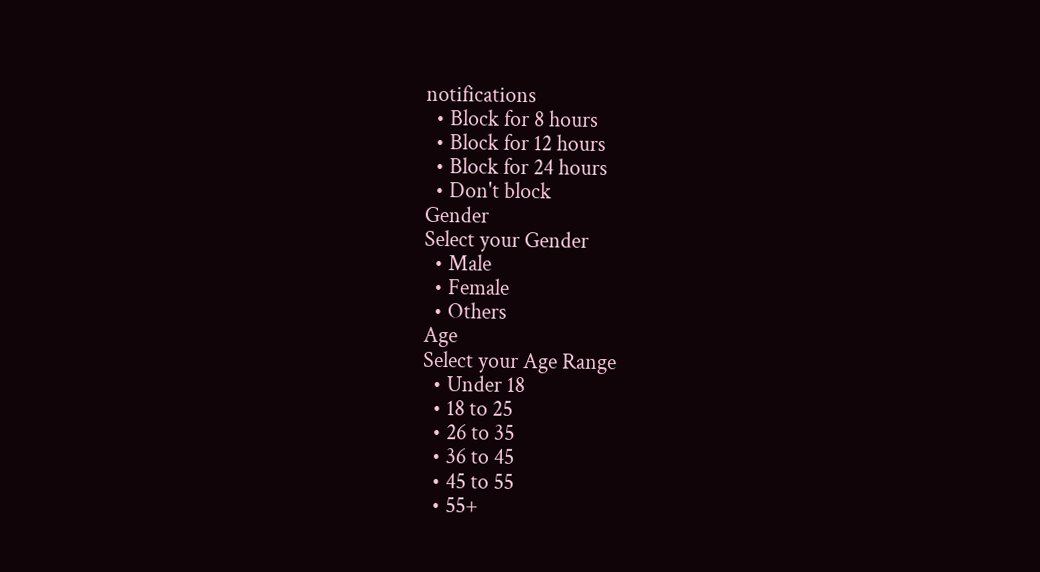notifications
  • Block for 8 hours
  • Block for 12 hours
  • Block for 24 hours
  • Don't block
Gender
Select your Gender
  • Male
  • Female
  • Others
Age
Select your Age Range
  • Under 18
  • 18 to 25
  • 26 to 35
  • 36 to 45
  • 45 to 55
  • 55+